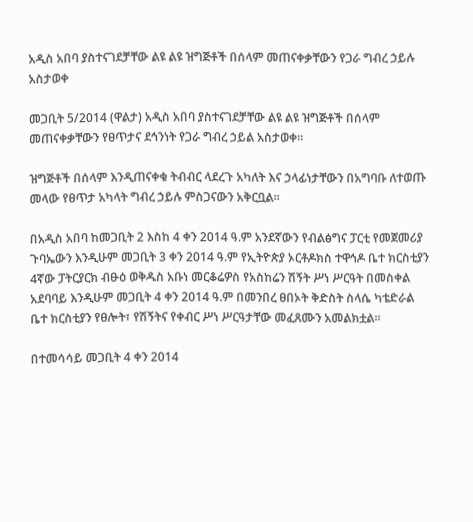አዲስ አበባ ያስተናገደቻቸው ልዩ ልዩ ዝግጅቶች በሰላም መጠናቀቃቸውን የጋራ ግብረ ኃይሉ አስታወቀ

መጋቢት 5/2014 (ዋልታ) አዲስ አበባ ያስተናገደቻቸው ልዩ ልዩ ዝግጅቶች በሰላም መጠናቀቃቸውን የፀጥታና ደኅንነት የጋራ ግብረ ኃይል አስታወቀ፡፡

ዝግጅቶች በሰላም እንዲጠናቀቁ ትብብር ላደረጉ አካለት እና ኃላፊነታቸውን በአግባቡ ለተወጡ መላው የፀጥታ አካላት ግብረ ኃይሉ ምስጋናውን አቅርቧል፡፡

በአዲስ አበባ ከመጋቢት 2 እስከ 4 ቀን 2014 ዓ.ም አንደኛውን የብልፅግና ፓርቲ የመጀመሪያ ጉባኤውን እንዲሁም መጋቢት 3 ቀን 2014 ዓ.ም የኢትዮጵያ ኦርቶዶክስ ተዋኅዶ ቤተ ክርስቲያን 4ኛው ፓትርያርክ ብፁዕ ወቅዱስ አቡነ መርቆሬዎስ የአስከሬን ሽኝት ሥነ ሥርዓት በመስቀል አደባባይ እንዲሁም መጋቢት 4 ቀን 2014 ዓ.ም በመንበረ ፀበኦት ቅድስት ስላሴ ካቴድራል ቤተ ክርስቲያን የፀሎት፣ የሽኝትና የቀብር ሥነ ሥርዓታቸው መፈጸሙን አመልክቷል፡፡

በተመሳሳይ መጋቢት 4 ቀን 2014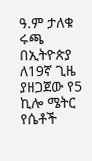ዓ.ም ታለቁ ሩጫ በኢትዮጵያ ለ19ኛ ጊዜ ያዘጋጀው የ5 ኪሎ ሜትር የሴቶች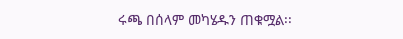ሩጫ በሰላም መካሄዱን ጠቁሟል፡፡